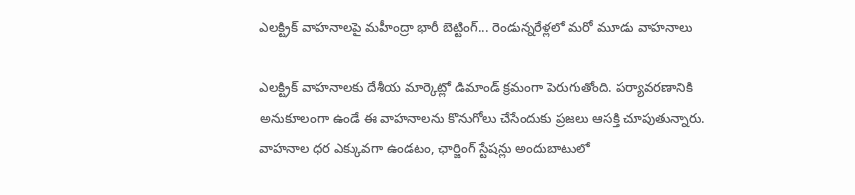ఎలక్ట్రిక్ వాహనాలపై మహీంద్రా భారీ బెట్టింగ్... రెండున్నరేళ్లలో మరో మూడు వాహనాలు

ఎలక్ట్రిక్ వాహనాలకు దేశీయ మార్కెట్లో డిమాండ్ క్రమంగా పెరుగుతోంది. పర్యావరణానికి అనుకూలంగా ఉండే ఈ వాహనాలను కొనుగోలు చేసేందుకు ప్రజలు ఆసక్తి చూపుతున్నారు. వాహనాల ధర ఎక్కువగా ఉండటం, ఛార్జింగ్ స్టేషన్లు అందుబాటులో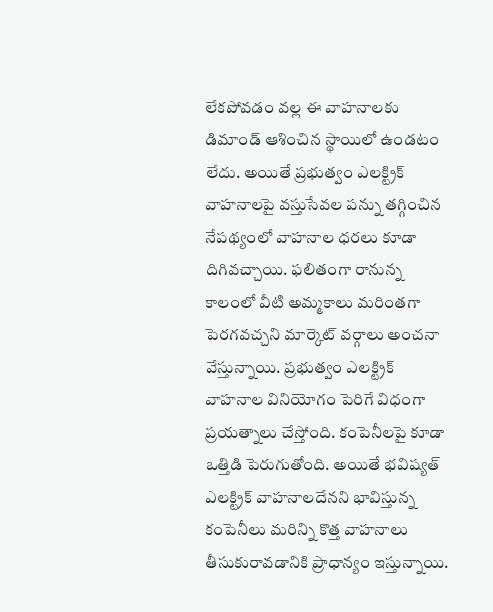లేకపోవడం వల్ల ఈ వాహనాలకు డిమాండ్ ఆశించిన స్థాయిలో ఉండటం లేదు. అయితే ప్రభుత్వం ఎలక్ట్రిక్ వాహనాలపై వస్తుసేవల పన్ను తగ్గించిన నేపథ్యంలో వాహనాల ధరలు కూడా దిగివచ్చాయి. ఫలితంగా రానున్న కాలంలో వీటి అమ్మకాలు మరింతగా పెరగవచ్చని మార్కెట్ వర్గాలు అంచనా వేస్తున్నాయి. ప్రభుత్వం ఎలక్ట్రిక్ వాహనాల వినియోగం పెరిగే విధంగా ప్రయత్నాలు చేస్తోంది. కంపెనీలపై కూడా ఒత్తిడి పెరుగుతోంది. అయితే భవిష్యత్ ఎలక్ట్రిక్ వాహనాలదేనని భావిస్తున్న కంపెనీలు మరిన్ని కొత్త వాహనాలు తీసుకురావడానికి ప్రాధాన్యం ఇస్తున్నాయి.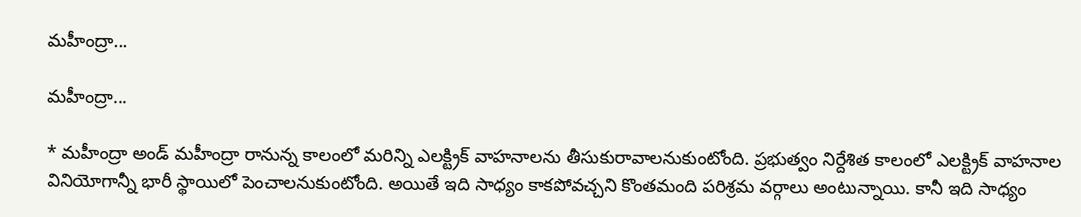మహీంద్రా...

మహీంద్రా...

* మహీంద్రా అండ్ మహీంద్రా రానున్న కాలంలో మరిన్ని ఎలక్ట్రిక్ వాహనాలను తీసుకురావాలనుకుంటోంది. ప్రభుత్వం నిర్దేశిత కాలంలో ఎలక్ట్రిక్ వాహనాల వినియోగాన్నీ భారీ స్థాయిలో పెంచాలనుకుంటోంది. అయితే ఇది సాధ్యం కాకపోవచ్చని కొంతమంది పరిశ్రమ వర్గాలు అంటున్నాయి. కానీ ఇది సాధ్యం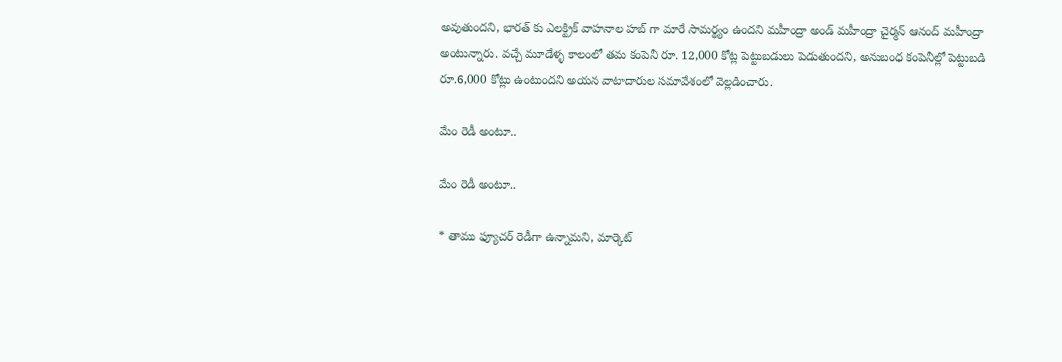అవుతుందని, భారత్ కు ఎలక్ట్రిక్ వాహనాల హబ్ గా మారే సామర్థ్యం ఉందని మహీంద్రా అండ్ మహీంద్రా చైర్మన్ ఆనంద్ మహీంద్రా అంటున్నారు. వచ్చే మూడేళ్ళ కాలంలో తమ కంపెనీ రూ. 12,000 కోట్ల పెట్టుబడులు పెడుతుందని, అనుబంధ కంపెనీల్లో పెట్టుబడి రూ.6,000 కోట్లు ఉంటుందని అయన వాటాదారుల సమావేశంలో వెల్లడించారు.

మేం రెడీ అంటూ..

మేం రెడీ అంటూ..

* తాము ఫ్యూచర్ రెడీగా ఉన్నామని, మార్కెట్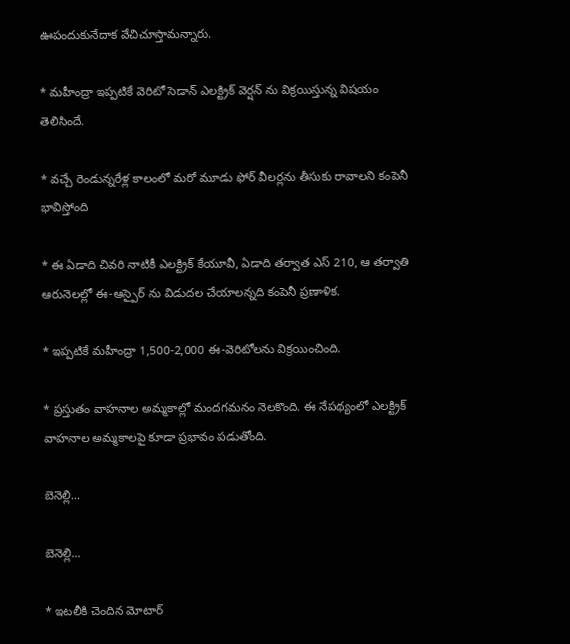ఊపందుకునేదాక వేచిచూస్తామన్నారు.

* మహీంద్రా ఇప్పటికే వెరిటో సెడాన్ ఎలక్ట్రిక్ వెర్షన్ ను విక్రయిస్తున్న విషయం తెలిసిందే.

* వచ్చే రెండున్నరేళ్ల కాలంలో మరో మూడు ఫోర్ వీలర్లను తీసుకు రావాలని కంపెనీ భావిస్తోంది

* ఈ ఏడాది చివరి నాటికీ ఎలక్ట్రిక్ కేయూవీ, ఏడాది తర్వాత ఎస్ 210, ఆ తర్వాతి ఆరునెలల్లో ఈ-ఆస్పైర్ ను విడుదల చేయాలన్నది కంపెనీ ప్రణాళిక.

* ఇప్పటికే మహీంద్రా 1,500-2,000 ఈ-వెరిటోలను విక్రయించింది.

* ప్రస్తుతం వాహనాల అమ్మకాల్లో మందగమనం నెలకొంది. ఈ నేపథ్యంలో ఎలక్ట్రిక్ వాహనాల అమ్మకాలపై కూడా ప్రభావం పడుతోంది.

బెనెల్లి...

బెనెల్లి...

* ఇటలీకి చెందిన మోటార్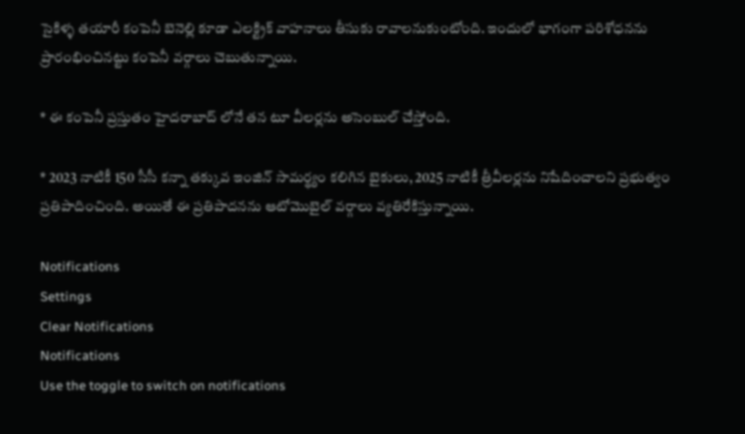సైకిళ్ళ తయారీ కంపెనీ బెనెల్లి కూడా ఎలక్ట్రిక్ వాహనాలు తీసుకు రావాలనుకుంటోంది. ఇందులో భాగంగా పరిశోధనను ప్రారంభించినట్టు కంపెనీ వర్గాలు చెబుతున్నాయి.

* ఈ కంపెనీ ప్రస్తుతం హైదరాబాద్ లోనే తన టూ వీలర్లను అసెంబుల్ చేస్తోంది.

* 2023 నాటికీ 150 సీసీ కన్నా తక్కువ ఇంజిన్ సామర్థ్యం కలిగిన బైకులు, 2025 నాటికీ త్రీవీలర్లను నిషేదించాలని ప్రభుత్వం ప్రతిపాదించింది. అయితే ఈ ప్రతిపాదనను ఆటోమొబైల్ వర్గాలు వ్యతిరేకిస్తున్నాయి.

Notifications
Settings
Clear Notifications
Notifications
Use the toggle to switch on notifications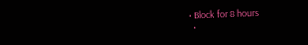• Block for 8 hours
  •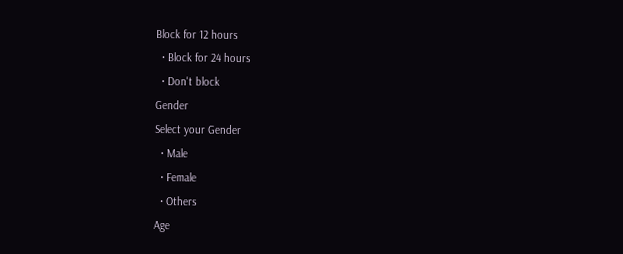Block for 12 hours
  • Block for 24 hours
  • Don't block
Gender
Select your Gender
  • Male
  • Female
  • Others
Age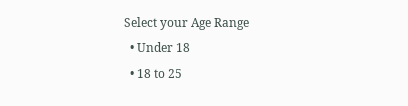Select your Age Range
  • Under 18
  • 18 to 25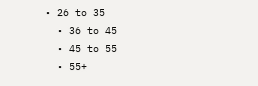• 26 to 35
  • 36 to 45
  • 45 to 55
  • 55+